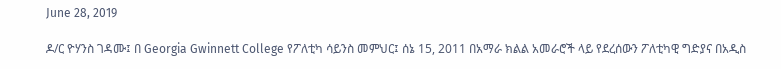June 28, 2019

ዶ/ር ዮሃንስ ገዳሙ፤ በ Georgia Gwinnett College የፖለቲካ ሳይንስ መምህር፤ ሰኔ 15, 2011 በአማራ ክልል አመራሮች ላይ የደረሰውን ፖለቲካዊ ግድያና በአዲስ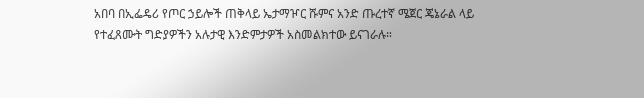አበባ በኢፌዴሪ የጦር ኃይሎች ጠቅላይ ኤታማዦር ሹምና አንድ ጡረተኛ ሜጀር ጄኔራል ላይ የተፈጸሙት ግድያዎችን አሉታዊ እንድምታዎች አስመልክተው ይናገራሉ።